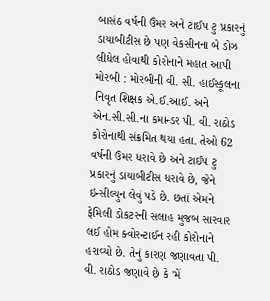બાસંઠ વર્ષની ઉંમર અને ટાઈપ ટુ પ્રકારનું ડાયાબીટીસ છે પણ વેકસીનના બે ડોઝ લીધેલ હોવાથી કોરોનાને મહાત આપી મોરબી : મોરબીની વી. સી. હાઈસ્કૂલના નિવૃત શિક્ષક એ.ઈ.આઈ. અને એન.સી.સી.ના કમાન્ડર પી. વી. રાઠોડ કોરોનાથી સંક્રમિત થયા હતા. તેઓ 62 વર્ષની ઉંમર ધરાવે છે અને ટાઈપ ટુ પ્રકારનું ડાયાબીટીસ ધરાવે છે, જેને ઇન્સીલ્યુન લેવું પડે છે. છતાં એમને ફેમિલી ડોકટરની સલાહ મુજબ સારવાર લઈ હોમ ક્વોરન્ટાઈન રહી કોરોનાને હરાવ્યો છે. તેનું કારણ જણાવતા પી. વી. રાઠોડ જણાવે છે કે 'મેં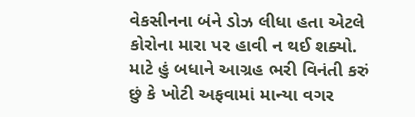વેકસીનના બંને ડોઝ લીધા હતા એટલે કોરોના મારા પર હાવી ન થઈ શક્યો. માટે હું બધાને આગ્રહ ભરી વિનંતી કરું છું કે ખોટી અફવામાં માન્યા વગર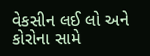વેકસીન લઈ લો અને કોરોના સામે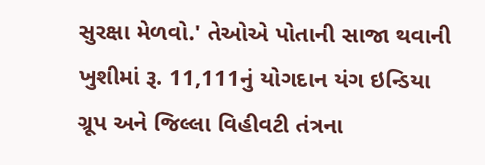સુરક્ષા મેળવો.' તેઓએ પોતાની સાજા થવાની ખુશીમાં રૂ. 11,111નું યોગદાન યંગ ઇન્ડિયા ગ્રૂપ અને જિલ્લા વિહીવટી તંત્રના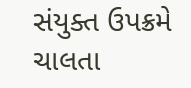સંયુક્ત ઉપક્રમે ચાલતા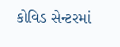કોવિડ સેન્ટરમાં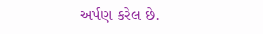અર્પણ કરેલ છે.